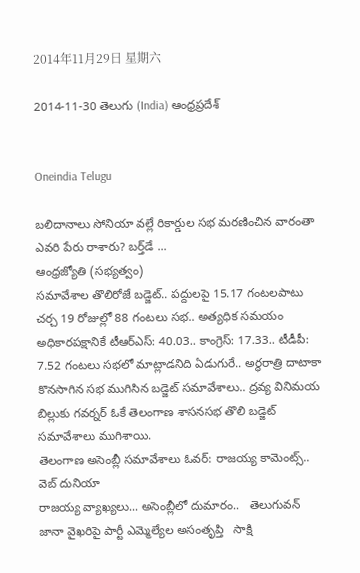2014年11月29日 星期六

2014-11-30 తెలుగు (India) ఆంధ్రప్రదేశ్


Oneindia Telugu

బలిదానాలు సోనియా వల్లే రికార్డుల సభ మరణించిన వారంతా ఎవరి పేరు రాశారు? బర్త్‌డే ...
ఆంధ్రజ్యోతి (సభ్యత్వం)
సమావేశాల తొలిరోజే బడ్జెట్‌.. పద్దులపై 15.17 గంటలపాటు చర్చ 19 రోజుల్లో 88 గంటలు సభ.. అత్యధిక సమయం అధికారపక్షానికే టీఆర్‌ఎస్‌: 40.03.. కాంగ్రెస్‌: 17.33.. టీడీపీ: 7.52 గంటలు సభలో మాట్లాడనిది ఏడుగురే.. అర్ధరాత్రి దాటాకా కొనసాగిన సభ ముగిసిన బడ్జెట్‌ సమావేశాలు.. ద్రవ్య వినిమయ బిల్లుకు గవర్నర్‌ ఓకే తెలంగాణ శాసనసభ తొలి బడ్జెట్‌ సమావేశాలు ముగిశాయి.
తెలంగాణ అసెంబ్లీ సమావేశాలు ఓవర్: రాజయ్య కామెంట్స్..   వెబ్ దునియా
రాజయ్య వ్యాఖ్యలు... అసెంబ్లీలో దుమారం..   తెలుగువన్
జానా వైఖరిపై పార్టీ ఎమ్మెల్యేల అసంతృప్తి   సాక్షి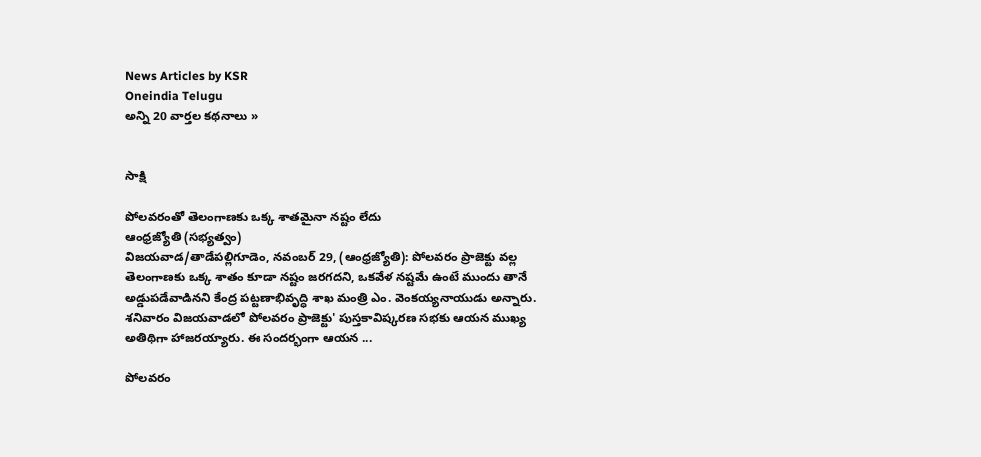News Articles by KSR
Oneindia Telugu
అన్ని 20 వార్తల కథనాలు »


సాక్షి

పోలవరంతో తెలంగాణకు ఒక్క శాతమైనా నష్టం లేదు
ఆంధ్రజ్యోతి (సభ్యత్వం)
విజయవాడ/తాడేపల్లిగూడెం, నవంబర్‌ 29, (ఆంధ్రజ్యోతి): పోలవరం ప్రాజెక్టు వల్ల తెలంగాణకు ఒక్క శాతం కూడా నష్టం జరగదని, ఒకవేళ నష్టమే ఉంటే ముందు తానే అడ్డుపడేవాడినని కేంద్ర పట్టణాభివృద్ధి శాఖ మంత్రి ఎం. వెంకయ్యనాయుడు అన్నారు. శనివారం విజయవాడలో పోలవరం ప్రాజెక్టు' పుస్తకావిష్కరణ సభకు ఆయన ముఖ్య అతిథిగా హాజరయ్యారు. ఈ సందర్భంగా ఆయన ...

పోలవరం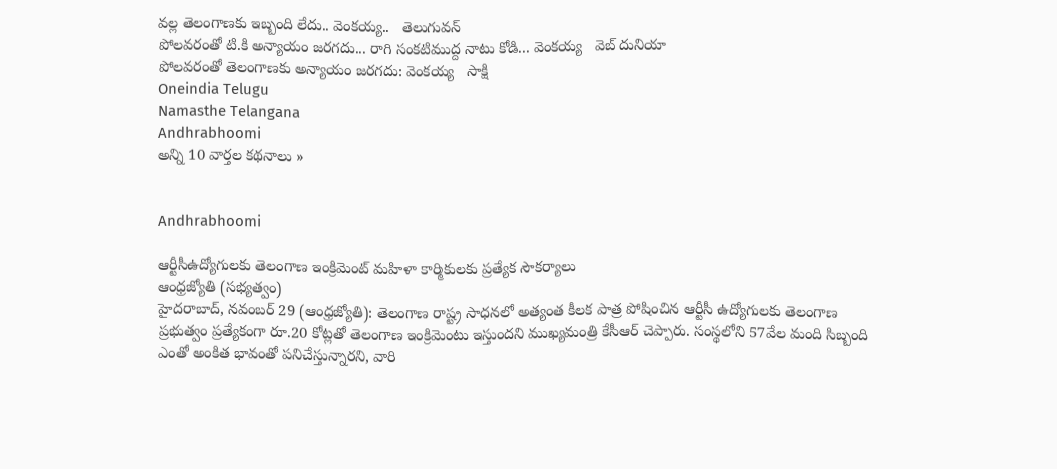వల్ల తెలంగాణకు ఇబ్బంది లేదు.. వెంకయ్య..   తెలుగువన్
పోలవరంతో టి.కి అన్యాయం జరగదు... రాగి సంకటిముద్ద నాటు కోడి... వెంకయ్య   వెబ్ దునియా
పోలవరంతో తెలంగాణకు అన్యాయం జరగదు: వెంకయ్య   సాక్షి
Oneindia Telugu
Namasthe Telangana
Andhrabhoomi
అన్ని 10 వార్తల కథనాలు »


Andhrabhoomi

ఆర్టీసీఉద్యోగులకు తెలంగాణ ఇంక్రిమెంట్‌ మహిళా కార్మికులకు ప్రత్యేక సౌకర్యాలు
ఆంధ్రజ్యోతి (సభ్యత్వం)
హైదరాబాద్‌, నవంబర్‌ 29 (ఆంధ్రజ్యోతి): తెలంగాణ రాష్ట్ర సాధనలో అత్యంత కీలక పాత్ర పోషించిన ఆర్టీసీ ఉద్యోగులకు తెలంగాణ ప్రభుత్వం ప్రత్యేకంగా రూ.20 కోట్లతో తెలంగాణ ఇంక్రిమెంటు ఇస్తుందని ముఖ్యమంత్రి కేసీఆర్‌ చెప్పారు. సంస్థలోని 57వేల మంది సిబ్బంది ఎంతో అంకిత భావంతో పనిచేస్తున్నారని, వారి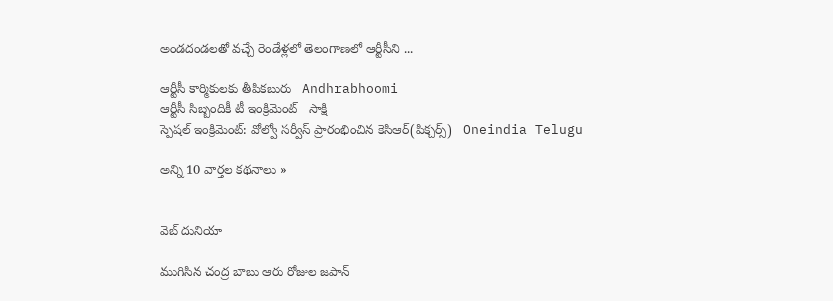అండదండలతో వచ్చే రెండేళ్లలో తెలంగాణలో ఆర్టీసీని ...

ఆర్టీసీ కార్మికులకు తీపికబురు   Andhrabhoomi
ఆర్టీసీ సిబ్బందికీ టీ ఇంక్రిమెంట్   సాక్షి
స్పెషల్ ఇంక్రిమెంట్: వోల్వో సర్వీస్‌ ప్రారంభించిన కెసిఆర్(పిక్చర్స్)   Oneindia Telugu

అన్ని 10 వార్తల కథనాలు »


వెబ్ దునియా

ముగిసిన చంద్ర బాబు ఆరు రోజుల జపాన్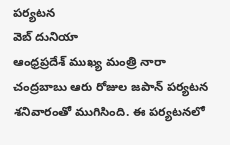పర్యటన
వెబ్ దునియా
ఆంధ్రప్రదేశ్ ముఖ్య మంత్రి నారా చంద్రబాబు ఆరు రోజుల జపాన్ పర్యటన శనివారంతో ముగిసింది. ఈ పర్యటనలో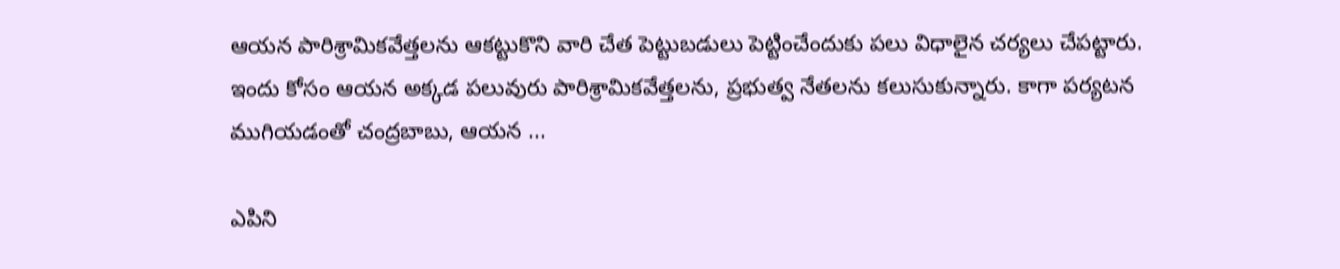ఆయన పారిశ్రామికవేత్తలను ఆకట్టుకొని వారి చేత పెట్టుబడులు పెట్టించేందుకు పలు విధాలైన చర్యలు చేపట్టారు. ఇందు కోసం ఆయన అక్కడ పలువురు పారిశ్రామికవేత్తలను, ప్రభుత్వ నేతలను కలుసుకున్నారు. కాగా పర్యటన ముగియడంతో చంద్రబాబు, ఆయన ...

ఎపిని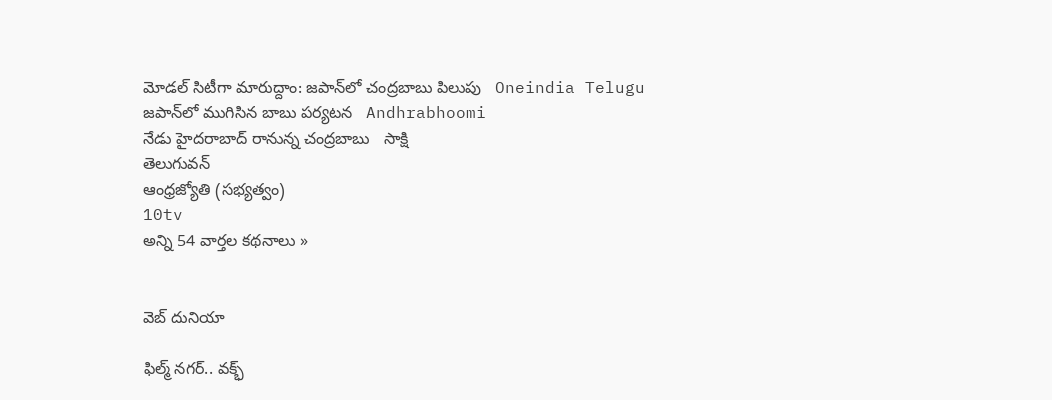మోడల్ సిటీగా మారుద్దాం: జపాన్‌లో చంద్రబాబు పిలుపు   Oneindia Telugu
జపాన్‌లో ముగిసిన బాబు పర్యటన   Andhrabhoomi
నేడు హైదరాబాద్ రానున్న చంద్రబాబు   సాక్షి
తెలుగువన్
ఆంధ్రజ్యోతి (సభ్యత్వం)
10tv
అన్ని 54 వార్తల కథనాలు »


వెబ్ దునియా

ఫిల్మ్ నగర్.. వక్భ్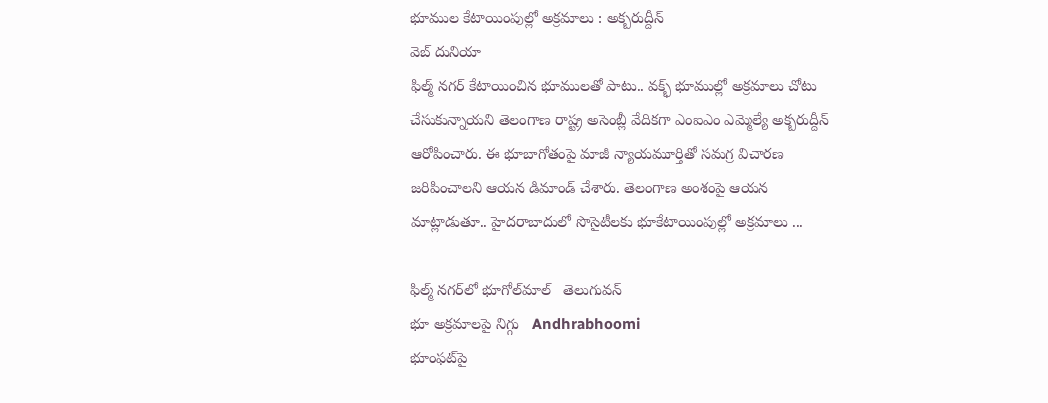భూముల కేటాయింపుల్లో అక్రమాలు : అక్బరుద్దీన్
వెబ్ దునియా
ఫిల్మ్ నగర్ కేటాయించిన భూములతో పాటు.. వక్భ్ భూముల్లో అక్రమాలు చోటు చేసుకున్నాయని తెలంగాణ రాష్ట్ర అసెంబ్లీ వేదికగా ఎంఐఎం ఎమ్మెల్యే అక్బరుద్దీన్ ఆరోపించారు. ఈ భూబాగోతంపై మాజీ న్యాయమూర్తితో సమగ్ర విచారణ జరిపించాలని ఆయన డిమాండ్ చేశారు. తెలంగాణ అంశంపై ఆయన మాట్లాడుతూ.. హైదరాబాదులో సొసైటీలకు భూకేటాయింపుల్లో అక్రమాలు ...

ఫిల్మ్ నగర్‌లో భూగోల్‌మాల్   తెలుగువన్
భూ అక్రమాలపై నిగ్గు   Andhrabhoomi
భూంఫట్‌పై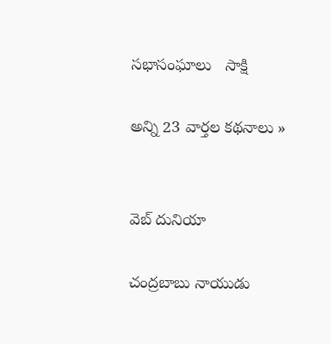సభాసంఘాలు   సాక్షి

అన్ని 23 వార్తల కథనాలు »


వెబ్ దునియా

చంద్రబాబు నాయుడు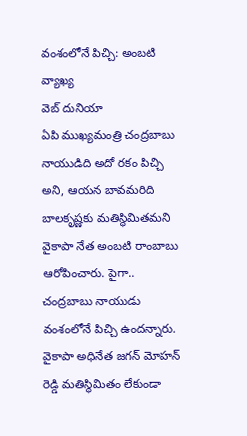వంశంలోనే పిచ్చి: అంబటి వ్యాఖ్య
వెబ్ దునియా
ఏపి ముఖ్యమంత్రి చంద్రబాబు నాయుడిది అదో రకం పిచ్చి అని, ఆయన బావమరిది బాలకృష్ణకు మతిస్థిమితమని వైకాపా నేత అంబటి రాంబాబు ఆరోపించారు. పైగా.. చంద్రబాబు నాయుడు వంశంలోనే పిచ్చి ఉందన్నారు. వైకాపా అధినేత జగన్ మోహన్ రెడ్డి మతిస్థిమితం లేకుండా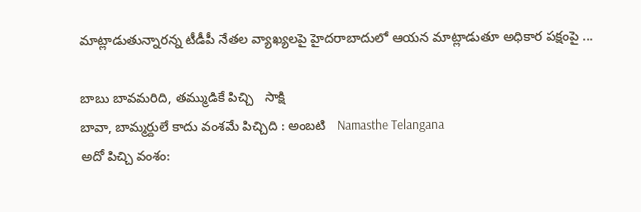మాట్లాడుతున్నారన్న టీడీపీ నేతల వ్యాఖ్యలపై హైదరాబాదులో ఆయన మాట్లాడుతూ అధికార పక్షంపై ...

బాబు బావమరిది, తమ్ముడికే పిచ్చి   సాక్షి
బావా, బామ్మర్దులే కాదు వంశమే పిచ్చిది : అంబటి   Namasthe Telangana
అదో పిచ్చి వంశం: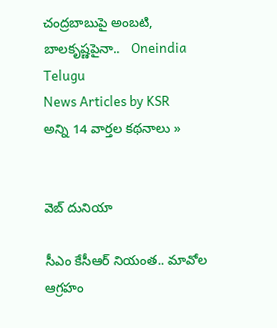చంద్రబాబుపై అంబటి, బాలకృష్ణపైనా..   Oneindia Telugu
News Articles by KSR
అన్ని 14 వార్తల కథనాలు »


వెబ్ దునియా

సీఎం కేసీఆర్ నియంత.. మావోల ఆగ్రహం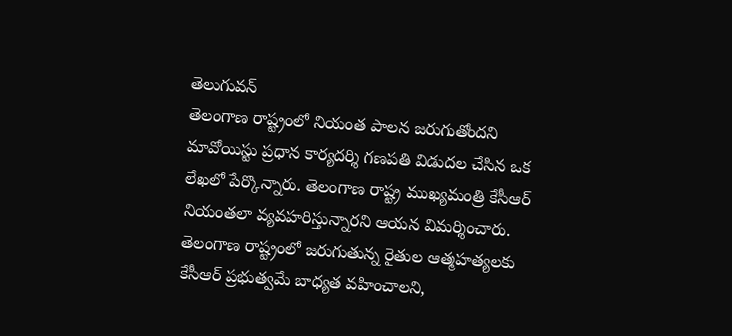తెలుగువన్
తెలంగాణ రాష్ట్రంలో నియంత పాలన జరుగుతోందని మావోయిస్టు ప్రధాన కార్యదర్శి గణపతి విడుదల చేసిన ఒక లేఖలో పేర్కొన్నారు. తెలంగాణ రాష్ట్ర ముఖ్యమంత్రి కేసీఆర్ నియంతలా వ్యవహరిస్తున్నారని ఆయన విమర్శించారు. తెలంగాణ రాష్ట్రంలో జరుగుతున్న రైతుల ఆత్మహత్యలకు కేసీఆర్ ప్రభుత్వమే బాధ్యత వహించాలని,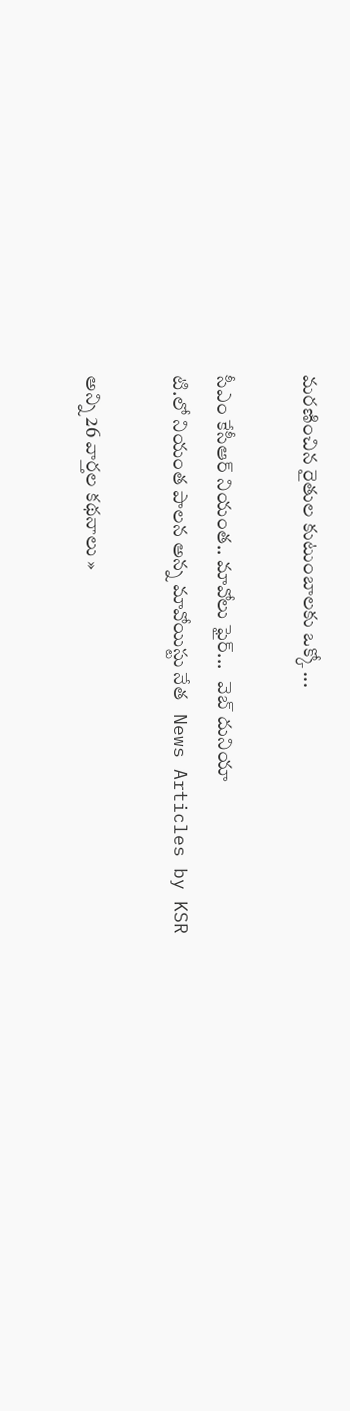మరణించిన రైతుల కుటుంబాలకు ఒక్కో ...

సీఎం కేసీఆర్ నియంత.. మావోలు ఫైర్...   వెబ్ దునియా
టి.లో నియంత పాలన అన్న మావోయిస్టు నేత   News Articles by KSR

అన్ని 26 వార్తల కథనాలు »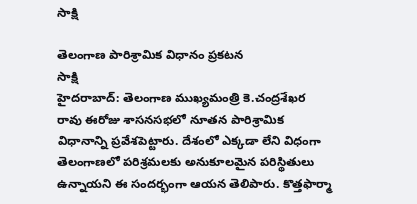సాక్షి

తెలంగాణ పారిశ్రామిక విధానం ప్రకటన
సాక్షి
హైదరాబాద్: తెలంగాణ ముఖ్యమంత్రి కె.చంద్రశేఖర రావు ఈరోజు శాసనసభలో నూతన పారిశ్రామిక విధానాన్ని ప్రవేశపెట్టారు. దేశంలో ఎక్కడా లేని విధంగా తెలంగాణలో పరిశ్రమలకు అనుకూలమైన పరిస్థితులు ఉన్నాయని ఈ సందర్భంగా ఆయన తెలిపారు. కొత్తఫార్మా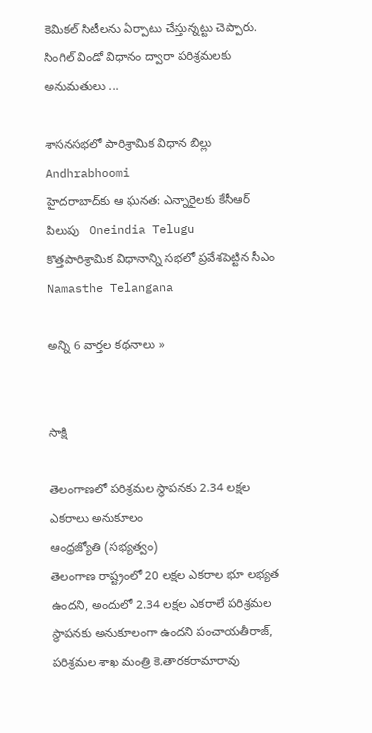కెమికల్‌ సిటీలను ఏర్పాటు చేస్తున్నట్టు చెప్పారు. సింగిల్‌ విండో విధానం ద్వారా పరిశ్రమలకు అనుమతులు ...

శాసనసభలో పారిశ్రామిక విధాన బిల్లు   Andhrabhoomi
హైదరాబాద్‌కు ఆ ఘనత: ఎన్నారైలకు కేసీఆర్ పిలుపు   Oneindia Telugu
కొత్తపారిశ్రామిక విధానాన్ని సభలో ప్రవేశపెట్టిన సీఎం   Namasthe Telangana

అన్ని 6 వార్తల కథనాలు »


సాక్షి

తెలంగాణలో పరిశ్రమల స్థాపనకు 2.34 లక్షల ఎకరాలు అనుకూలం
ఆంధ్రజ్యోతి (సభ్యత్వం)
తెలంగాణ రాష్ట్రంలో 20 లక్షల ఎకరాల భూ లభ్యత ఉందని, అందులో 2.34 లక్షల ఎకరాలే పరిశ్రమల స్థాపనకు అనుకూలంగా ఉందని పంచాయతీరాజ్‌, పరిశ్రమల శాఖ మంత్రి కె.తారకరామారావు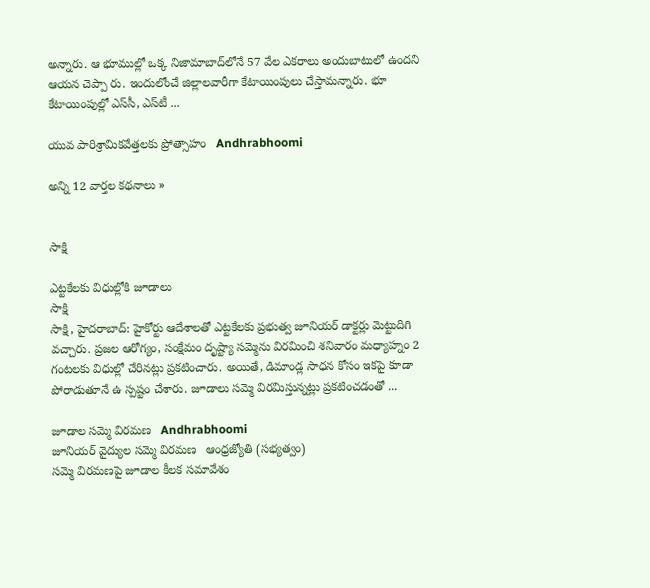అన్నారు. ఆ భూముల్లో ఒక్క నిజామాబాద్‌లోనే 57 వేల ఎకరాలు అందుబాటులో ఉందని ఆయన చెప్పా రు. ఇందులోంచే జిల్లాలవారీగా కేటాయింపులు చేస్తామన్నారు. భూ కేటాయింపుల్లో ఎస్‌సీ, ఎస్‌టీ ...

యువ పారిశ్రామికవేత్తలకు ప్రోత్సాహం   Andhrabhoomi

అన్ని 12 వార్తల కథనాలు »


సాక్షి

ఎట్టకేలకు విధుల్లోకి జూడాలు
సాక్షి
సాక్షి, హైదరాబాద్: హైకోర్టు ఆదేశాలతో ఎట్టకేలకు ప్రభుత్వ జూనియర్ డాక్టర్లు మెట్టుదిగి వచ్చారు. ప్రజల ఆరోగ్యం, సంక్షేమం దృష్ట్యా సమ్మెను విరమించి శనివారం మధ్యాహ్నం 2 గంటలకు విధుల్లో చేరినట్లు ప్రకటించారు. అయితే, డిమాండ్ల సాధన కోసం ఇకపై కూడా పోరాడుతూనే ఉ స్పష్టం చేశారు. జూడాలు సమ్మె విరమిస్తున్నట్లు ప్రకటించడంతో ...

జూడాల సమ్మె విరమణ   Andhrabhoomi
జూనియర్‌ వైద్యుల సమ్మె విరమణ   ఆంధ్రజ్యోతి (సభ్యత్వం)
సమ్మె విరమణపై జూడాల కీలక సమావేశం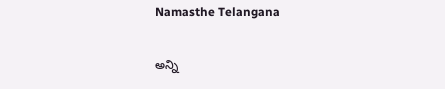Namasthe Telangana

అన్ని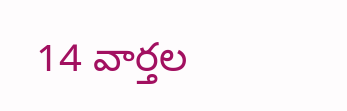14 వార్తల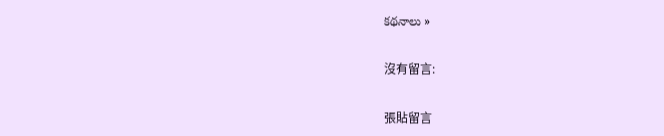కథనాలు »

沒有留言:

張貼留言